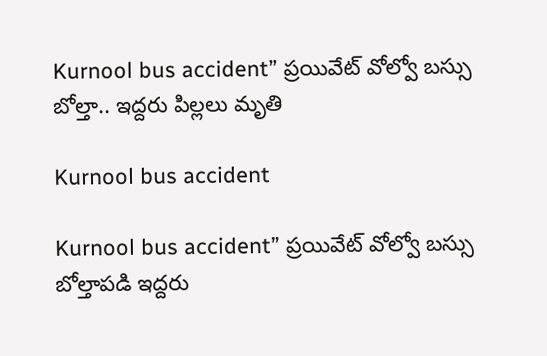Kurnool bus accident” ప్ర‌యివేట్ వోల్వో బస్సు బోల్తా.. ఇద్దరు పిల్లలు మృతి

Kurnool bus accident

Kurnool bus accident” ప్ర‌యివేట్ వోల్వో బస్సు బోల్తాప‌డి ఇద్ద‌రు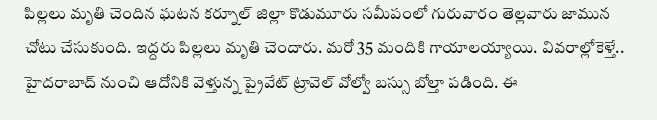పిల్ల‌లు మృతి చెందిన ఘ‌ట‌న క‌ర్నూల్ జిల్లా కొడుమూరు స‌మీపంలో గురువారం తెల్ల‌వారు జామున చోటు చేసుకుంది. ఇద్ద‌రు పిల్లలు మృతి చెందారు. మ‌రో 35 మందికి గాయాల‌య్యాయి. వివరాల్లోకెళ్తే.. హైదరాబాద్ నుంచి ఆదోనికి వెళ్తున్న ప్రైవేట్ ట్రావెల్ వోల్వో బస్సు బోల్తా పడింది. ఈ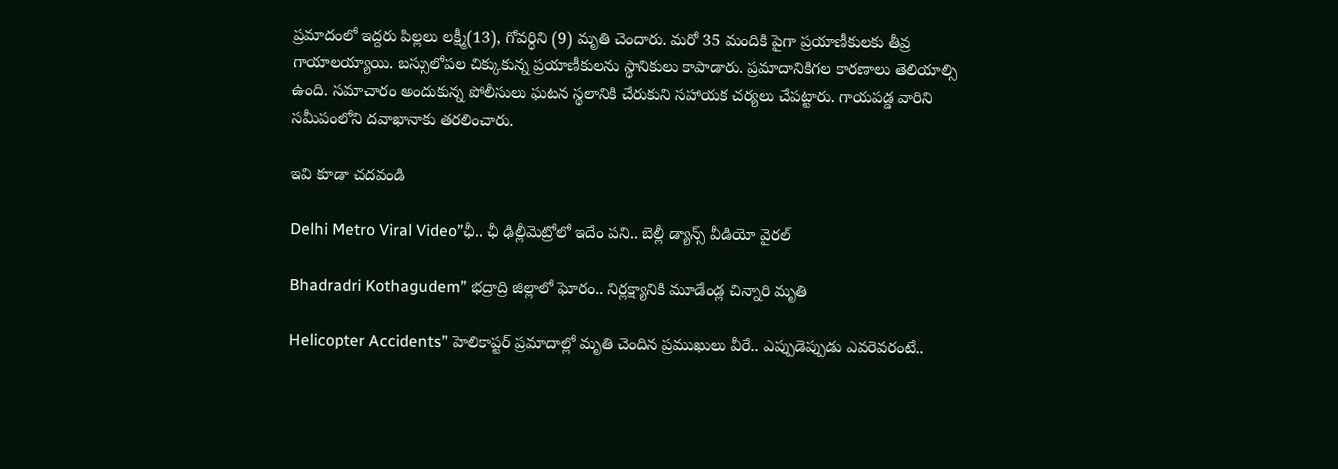ప్రమాదంలో ఇద్దరు పిల్లలు ల‌క్ష్మీ(13), గోవ‌ర్ధిని (9) మృతి చెందారు. మ‌రో 35 మందికి పైగా ప్రయాణీకులకు తీవ్ర గాయాలయ్యాయి. బస్సులోపల చిక్కుకున్న ప్రయాణీకులను స్థానికులు కాపాడారు. ప్రమాదానికిగల కారణాలు తెలియాల్సి ఉంది. స‌మాచారం అందుకున్న పోలీసులు ఘ‌ట‌న స్థలానికి చేరుకుని స‌హాయ‌క చ‌ర్య‌లు చేప‌ట్టారు. గాయ‌ప‌డ్డ వారిని సమీపంలోని ద‌వాఖానాకు త‌ర‌లించారు.

ఇవి కూడా చ‌దవండి

Delhi Metro Viral Video”ఛీ.. ఛీ ఢిల్లీమెట్రోలో ఇదేం ప‌ని.. బెల్లీ డ్యాన్స్ వీడియో వైర‌ల్

Bhadradri Kothagudem” భద్రాద్రి జిల్లాలో ఘోరం.. నిర్లక్ష్యానికి మూడేండ్ల చిన్నారి మృతి

Helicopter Accidents” హెలికాప్ట‌ర్ ప్ర‌మాదాల్లో మృతి చెందిన ప్ర‌ముఖులు వీరే.. ఎప్పుడెప్పుడు ఎవ‌రెవ‌రంటే..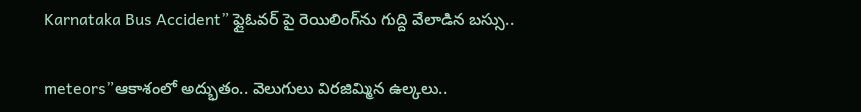Karnataka Bus Accident” ఫ్లైఓవర్ పై రెయిలింగ్‌ను గుద్ది వేలాడిన‌ బ‌స్సు..

meteors”ఆకాశంలో అద్భుతం.. వెలుగులు విర‌జిమ్మిన ఉల్క‌లు..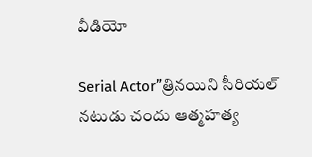వీడియో

Serial Actor”త్రినయిని సీరియల్ నటుడు చందు ఆత్మహత్య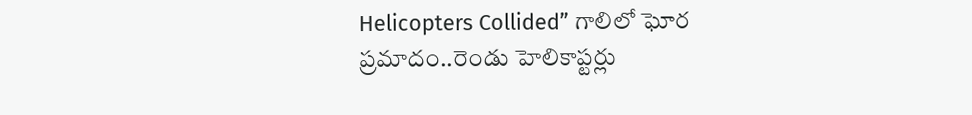Helicopters Collided” గాలిలో ఘోర ప్ర‌మాదం..రెండు హెలికాప్ట‌ర్లు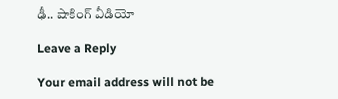ఢీ.. షాకింగ్ వీడియో

Leave a Reply

Your email address will not be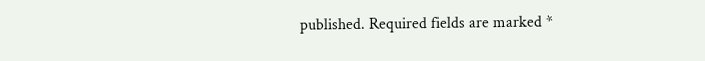published. Required fields are marked *